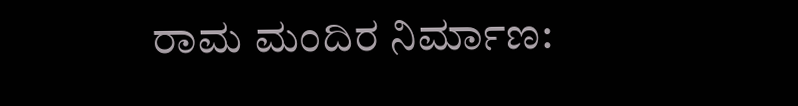ರಾಮ ಮಂದಿರ ನಿರ್ಮಾಣ: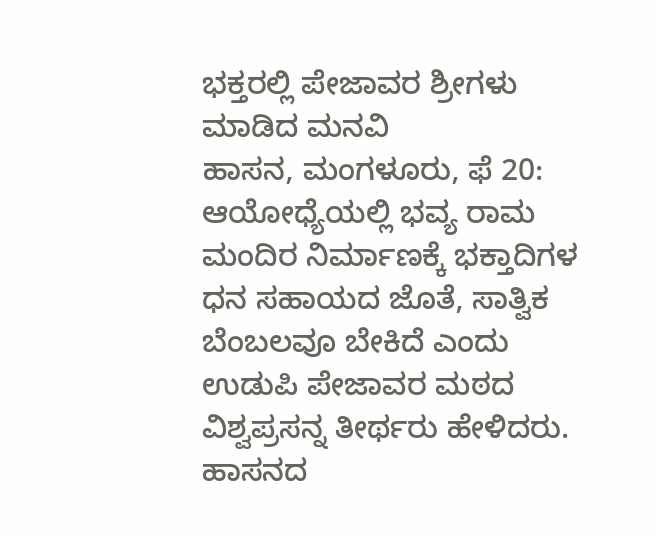ಭಕ್ತರಲ್ಲಿ ಪೇಜಾವರ ಶ್ರೀಗಳು ಮಾಡಿದ ಮನವಿ
ಹಾಸನ, ಮಂಗಳೂರು, ಫೆ 20: ಆಯೋಧ್ಯೆಯಲ್ಲಿ ಭವ್ಯ ರಾಮ ಮಂದಿರ ನಿರ್ಮಾಣಕ್ಕೆ ಭಕ್ತಾದಿಗಳ ಧನ ಸಹಾಯದ ಜೊತೆ, ಸಾತ್ವಿಕ ಬೆಂಬಲವೂ ಬೇಕಿದೆ ಎಂದು ಉಡುಪಿ ಪೇಜಾವರ ಮಠದ ವಿಶ್ವಪ್ರಸನ್ನ ತೀರ್ಥರು ಹೇಳಿದರು.
ಹಾಸನದ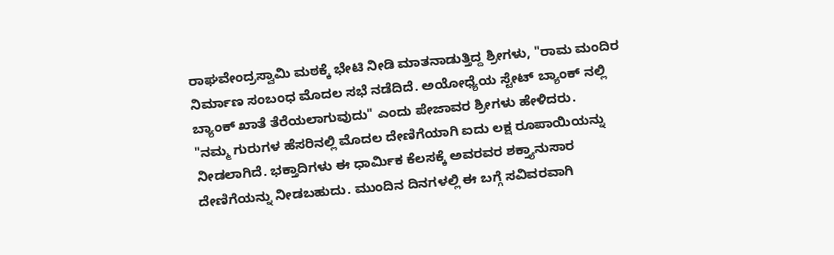ರಾಘವೇಂದ್ರಸ್ವಾಮಿ ಮಠಕ್ಕೆ ಭೇಟಿ ನೀಡಿ ಮಾತನಾಡುತ್ತಿದ್ದ ಶ್ರೀಗಳು, "ರಾಮ ಮಂದಿರ ನಿರ್ಮಾಣ ಸಂಬಂಧ ಮೊದಲ ಸಭೆ ನಡೆದಿದೆ. ಅಯೋಧ್ಯೆಯ ಸ್ಟೇಟ್ ಬ್ಯಾಂಕ್ ನಲ್ಲಿ ಬ್ಯಾಂಕ್ ಖಾತೆ ತೆರೆಯಲಾಗುವುದು" ಎಂದು ಪೇಜಾವರ ಶ್ರೀಗಳು ಹೇಳಿದರು.
"ನಮ್ಮ ಗುರುಗಳ ಹೆಸರಿನಲ್ಲಿ ಮೊದಲ ದೇಣಿಗೆಯಾಗಿ ಐದು ಲಕ್ಷ ರೂಪಾಯಿಯನ್ನು ನೀಡಲಾಗಿದೆ. ಭಕ್ತಾದಿಗಳು ಈ ಧಾರ್ಮಿಕ ಕೆಲಸಕ್ಕೆ ಅವರವರ ಶಕ್ತ್ಯಾನುಸಾರ ದೇಣಿಗೆಯನ್ನು ನೀಡಬಹುದು. ಮುಂದಿನ ದಿನಗಳಲ್ಲಿ ಈ ಬಗ್ಗೆ ಸವಿವರವಾಗಿ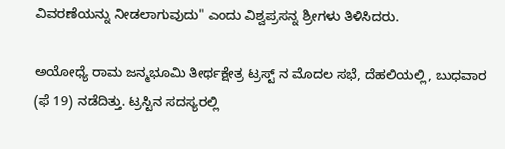ವಿವರಣೆಯನ್ನು ನೀಡಲಾಗುವುದು" ಎಂದು ವಿಶ್ವಪ್ರಸನ್ನ ಶ್ರೀಗಳು ತಿಳಿಸಿದರು.

ಅಯೋಧ್ಯೆ ರಾಮ ಜನ್ಮಭೂಮಿ ತೀರ್ಥಕ್ಷೇತ್ರ ಟ್ರಸ್ಟ್ ನ ಮೊದಲ ಸಭೆ, ದೆಹಲಿಯಲ್ಲಿ, ಬುಧವಾರ (ಫೆ 19) ನಡೆದಿತ್ತು. ಟ್ರಸ್ಟಿನ ಸದಸ್ಯರಲ್ಲಿ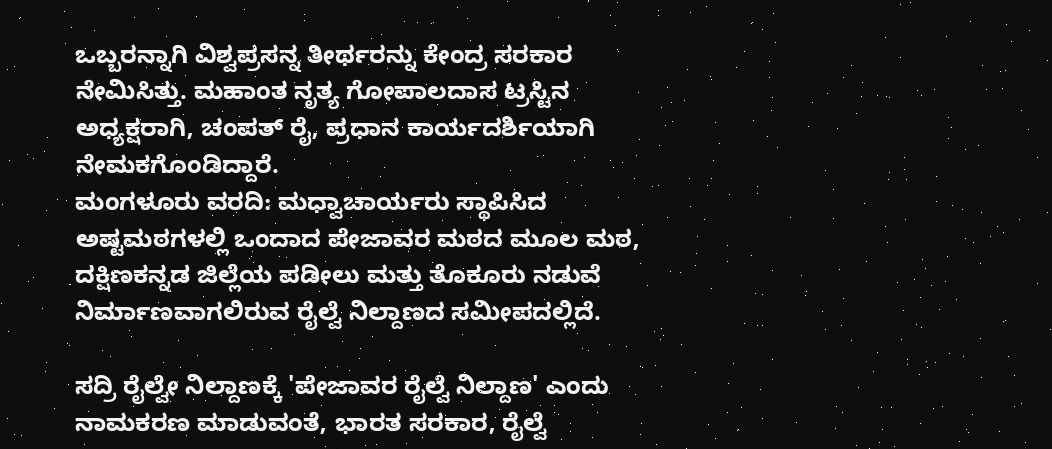ಒಬ್ಬರನ್ನಾಗಿ ವಿಶ್ವಪ್ರಸನ್ನ ತೀರ್ಥರನ್ನು ಕೇಂದ್ರ ಸರಕಾರ ನೇಮಿಸಿತ್ತು. ಮಹಾಂತ ನೃತ್ಯ ಗೋಪಾಲದಾಸ ಟ್ರಸ್ಟಿನ ಅಧ್ಯಕ್ಷರಾಗಿ, ಚಂಪತ್ ರೈ, ಪ್ರಧಾನ ಕಾರ್ಯದರ್ಶಿಯಾಗಿ ನೇಮಕಗೊಂಡಿದ್ದಾರೆ.
ಮಂಗಳೂರು ವರದಿ: ಮಧ್ವಾಚಾರ್ಯರು ಸ್ಥಾಪಿಸಿದ ಅಷ್ಟಮಠಗಳಲ್ಲಿ ಒಂದಾದ ಪೇಜಾವರ ಮಠದ ಮೂಲ ಮಠ, ದಕ್ಷಿಣಕನ್ನಡ ಜಿಲ್ಲೆಯ ಪಡೀಲು ಮತ್ತು ತೊಕೂರು ನಡುವೆ ನಿರ್ಮಾಣವಾಗಲಿರುವ ರೈಲ್ವೆ ನಿಲ್ದಾಣದ ಸಮೀಪದಲ್ಲಿದೆ.

ಸದ್ರಿ ರೈಲ್ವೇ ನಿಲ್ದಾಣಕ್ಕೆ 'ಪೇಜಾವರ ರೈಲ್ವೆ ನಿಲ್ದಾಣ' ಎಂದು ನಾಮಕರಣ ಮಾಡುವಂತೆ, ಭಾರತ ಸರಕಾರ, ರೈಲ್ವೆ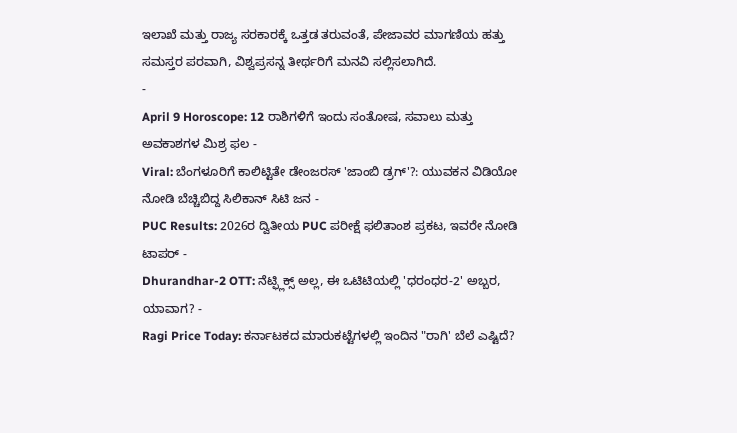ಇಲಾಖೆ ಮತ್ತು ರಾಜ್ಯ ಸರಕಾರಕ್ಕೆ ಒತ್ತಡ ತರುವಂತೆ, ಪೇಜಾವರ ಮಾಗಣಿಯ ಹತ್ತು ಸಮಸ್ತರ ಪರವಾಗಿ, ವಿಶ್ವಪ್ರಸನ್ನ ತೀರ್ಥರಿಗೆ ಮನವಿ ಸಲ್ಲಿಸಲಾಗಿದೆ.
-
April 9 Horoscope: 12 ರಾಶಿಗಳಿಗೆ ಇಂದು ಸಂತೋಷ, ಸವಾಲು ಮತ್ತು ಅವಕಾಶಗಳ ಮಿಶ್ರ ಫಲ -
Viral: ಬೆಂಗಳೂರಿಗೆ ಕಾಲಿಟ್ಟಿತೇ ಡೇಂಜರಸ್ 'ಜಾಂಬಿ ಡ್ರಗ್'?: ಯುವಕನ ವಿಡಿಯೋ ನೋಡಿ ಬೆಚ್ಚಿಬಿದ್ದ ಸಿಲಿಕಾನ್ ಸಿಟಿ ಜನ -
PUC Results: 2026ರ ದ್ವಿತೀಯ PUC ಪರೀಕ್ಷೆ ಫಲಿತಾಂಶ ಪ್ರಕಟ, ಇವರೇ ನೋಡಿ ಟಾಪರ್ -
Dhurandhar-2 OTT: ನೆಟ್ಫ್ಲಿಕ್ಸ್ ಅಲ್ಲ, ಈ ಒಟಿಟಿಯಲ್ಲಿ 'ಧರಂಧರ-2' ಅಬ್ಬರ, ಯಾವಾಗ? -
Ragi Price Today: ಕರ್ನಾಟಕದ ಮಾರುಕಟ್ಟೆಗಳಲ್ಲಿ ಇಂದಿನ "ರಾಗಿ' ಬೆಲೆ ಎಷ್ಟಿದೆ?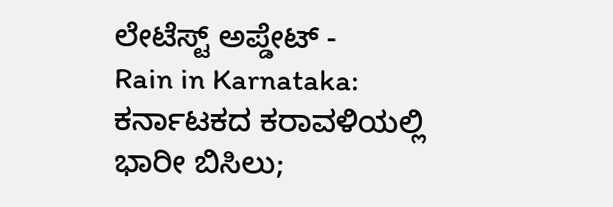ಲೇಟೆಸ್ಟ್ ಅಪ್ಡೇಟ್ -
Rain in Karnataka: ಕರ್ನಾಟಕದ ಕರಾವಳಿಯಲ್ಲಿ ಭಾರೀ ಬಿಸಿಲು;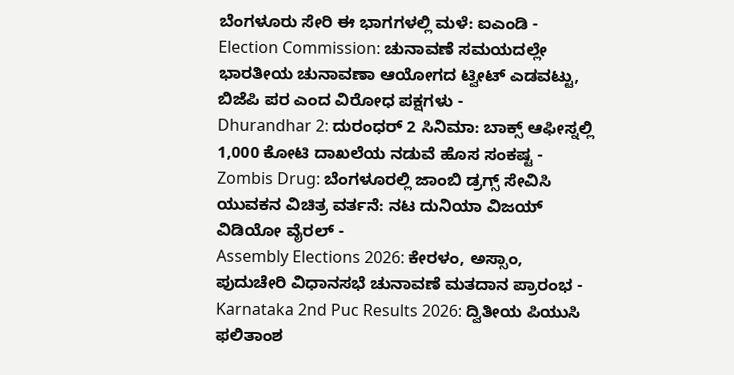ಬೆಂಗಳೂರು ಸೇರಿ ಈ ಭಾಗಗಳಲ್ಲಿ ಮಳೆ: ಐಎಂಡಿ -
Election Commission: ಚುನಾವಣೆ ಸಮಯದಲ್ಲೇ ಭಾರತೀಯ ಚುನಾವಣಾ ಆಯೋಗದ ಟ್ವೀಟ್ ಎಡವಟ್ಟು, ಬಿಜೆಪಿ ಪರ ಎಂದ ವಿರೋಧ ಪಕ್ಷಗಳು -
Dhurandhar 2: ದುರಂಧರ್ 2 ಸಿನಿಮಾ: ಬಾಕ್ಸ್ ಆಫೀಸ್ನಲ್ಲಿ 1,000 ಕೋಟಿ ದಾಖಲೆಯ ನಡುವೆ ಹೊಸ ಸಂಕಷ್ಟ -
Zombis Drug: ಬೆಂಗಳೂರಲ್ಲಿ ಜಾಂಬಿ ಡ್ರಗ್ಸ್ ಸೇವಿಸಿ ಯುವಕನ ವಿಚಿತ್ರ ವರ್ತನೆ: ನಟ ದುನಿಯಾ ವಿಜಯ್ ವಿಡಿಯೋ ವೈರಲ್ -
Assembly Elections 2026: ಕೇರಳಂ, ಅಸ್ಸಾಂ, ಪುದುಚೇರಿ ವಿಧಾನಸಭೆ ಚುನಾವಣೆ ಮತದಾನ ಪ್ರಾರಂಭ -
Karnataka 2nd Puc Results 2026: ದ್ವಿತೀಯ ಪಿಯುಸಿ ಫಲಿತಾಂಶ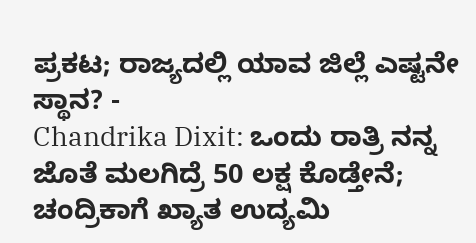ಪ್ರಕಟ; ರಾಜ್ಯದಲ್ಲಿ ಯಾವ ಜಿಲ್ಲೆ ಎಷ್ಟನೇ ಸ್ಥಾನ? -
Chandrika Dixit: ಒಂದು ರಾತ್ರಿ ನನ್ನ ಜೊತೆ ಮಲಗಿದ್ರೆ 50 ಲಕ್ಷ ಕೊಡ್ತೇನೆ; ಚಂದ್ರಿಕಾಗೆ ಖ್ಯಾತ ಉದ್ಯಮಿ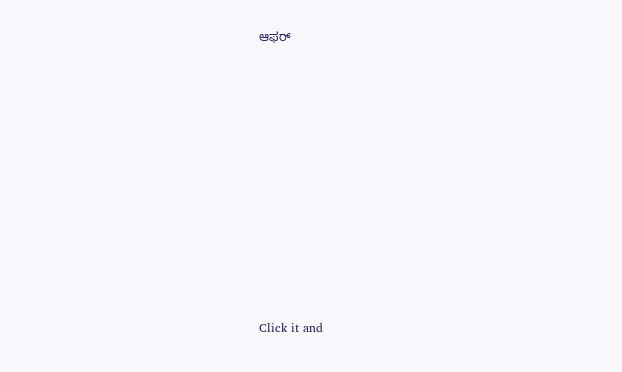ಆಫರ್












Click it and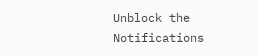Unblock the Notifications